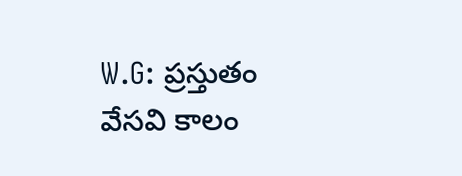W.G: ప్రస్తుతం వేసవి కాలం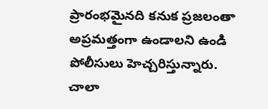ప్రారంభమైనది కనుక ప్రజలంతా అప్రమత్తంగా ఉండాలని ఉండి పోలీసులు హెచ్చరిస్తున్నారు. చాలా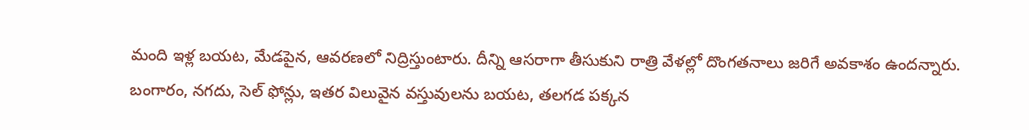మంది ఇళ్ల బయట, మేడపైన, ఆవరణలో నిద్రిస్తుంటారు. దీన్ని ఆసరాగా తీసుకుని రాత్రి వేళల్లో దొంగతనాలు జరిగే అవకాశం ఉందన్నారు. బంగారం, నగదు, సెల్ ఫోన్లు, ఇతర విలువైన వస్తువులను బయట, తలగడ పక్కన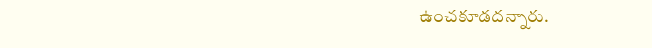ఉంచకూడదన్నారు.